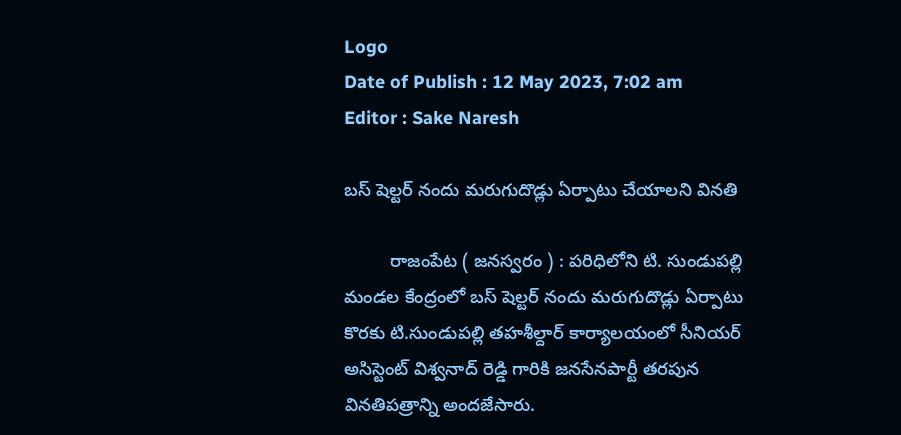Logo
Date of Publish : 12 May 2023, 7:02 am
Editor : Sake Naresh

బస్ షెల్టర్ నందు మరుగుదొడ్లు ఏర్పాటు చేయాలని వినతి

         రాజంపేట ( జనస్వరం ) : పరిధిలోని టి. సుండుపల్లి మండల కేంద్రంలో బస్ షెల్టర్ నందు మరుగుదొడ్లు ఏర్పాటు కొరకు టి.సుండుపల్లి తహశీల్దార్ కార్యాలయంలో సీనియర్ అసిస్టెంట్ విశ్వనాద్ రెడ్డి గారికి జనసేనపార్టీ తరపున వినతిపత్రాన్ని అందజేసారు.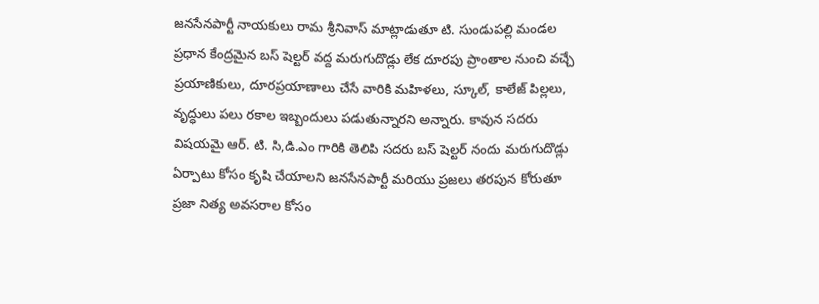జనసేనపార్టీ నాయకులు రామ శ్రీనివాస్ మాట్లాడుతూ టి. సుండుపల్లి మండల ప్రధాన కేంద్రమైన బస్ షెల్టర్ వద్ద మరుగుదొడ్లు లేక దూరపు ప్రాంతాల నుంచి వచ్చే ప్రయాణికులు, దూరప్రయాణాలు చేసే వారికి మహిళలు, స్కూల్, కాలేజ్ పిల్లలు, వృద్ధులు పలు రకాల ఇబ్బందులు పడుతున్నారని అన్నారు. కావున సదరు విషయమై ఆర్. టి. సి,డి.ఎం గారికి తెలిపి సదరు బస్ షెల్టర్ నందు మరుగుదొడ్లు ఏర్పాటు కోసం కృషి చేయాలని జనసేనపార్టీ మరియు ప్రజలు తరపున కోరుతూ ప్రజా నిత్య అవసరాల కోసం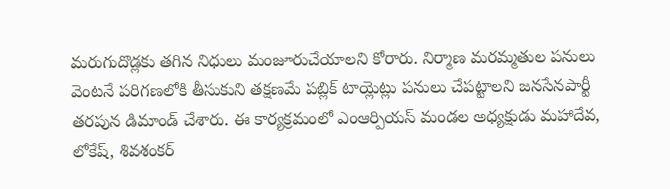మరుగుదొడ్లకు తగిన నిధులు మంజూరుచేయాలని కోరారు. నిర్మాణ మరమ్మతుల పనులు వెంటనే పరిగణలోకి తీసుకుని తక్షణమే పబ్లిక్ టాయ్లెట్లు పనులు చేపట్టాలని జనసేనపార్టీ తరపున డిమాండ్ చేశారు. ఈ కార్యక్రమంలో ఎంఆర్పియస్ మండల అధ్యక్షుడు మహాదేవ, లోకేష్, శివశంకర్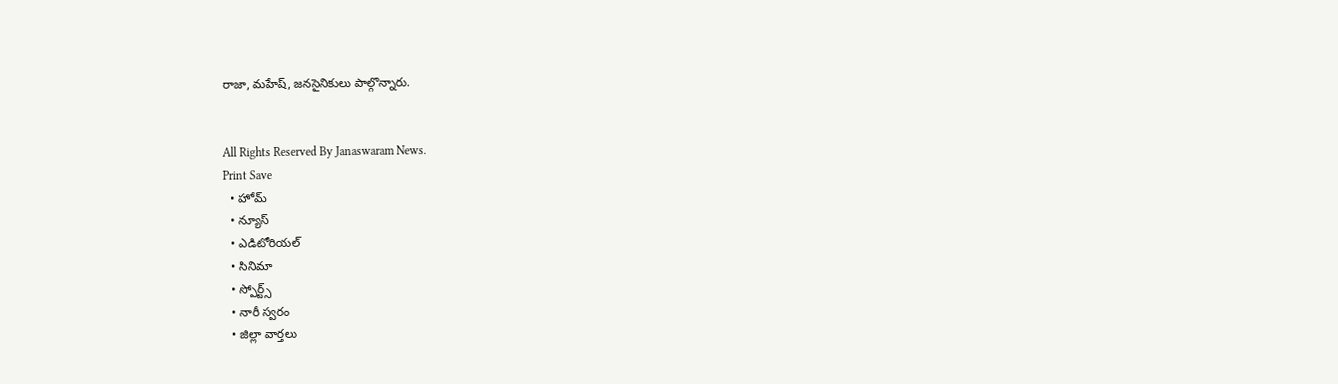రాజా, మహేష్, జనసైనికులు పాల్గొన్నారు.


All Rights Reserved By Janaswaram News.
Print Save
  • హోమ్
  • న్యూస్
  • ఎడిటోరియల్
  • సినిమా
  • స్పోర్ట్స్
  • నారీ స్వరం
  • జిల్లా వార్తలు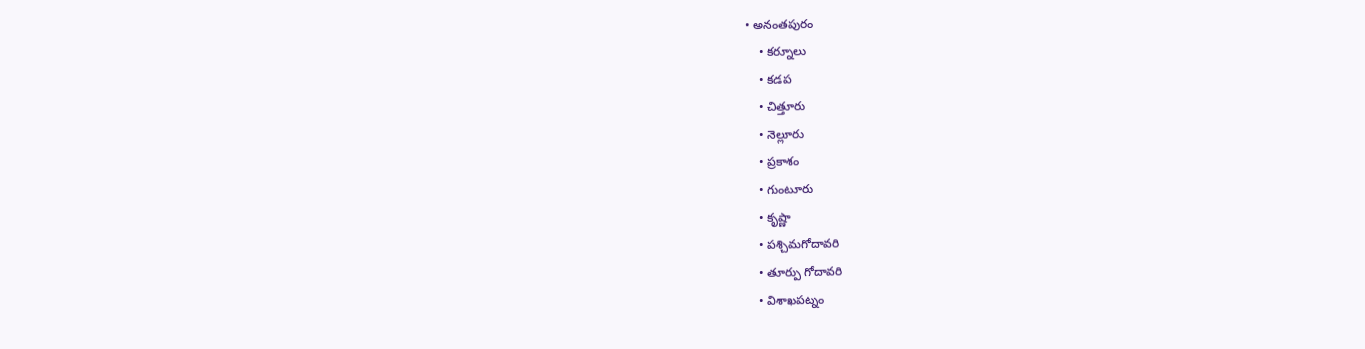• అనంతపురం
    • కర్నూలు
    • కడప
    • చిత్తూరు
    • నెల్లూరు
    • ప్రకాశం
    • గుంటూరు
    • కృష్ణా
    • పశ్చిమగోదావరి
    • తూర్పు గోదావరి
    • విశాఖపట్నం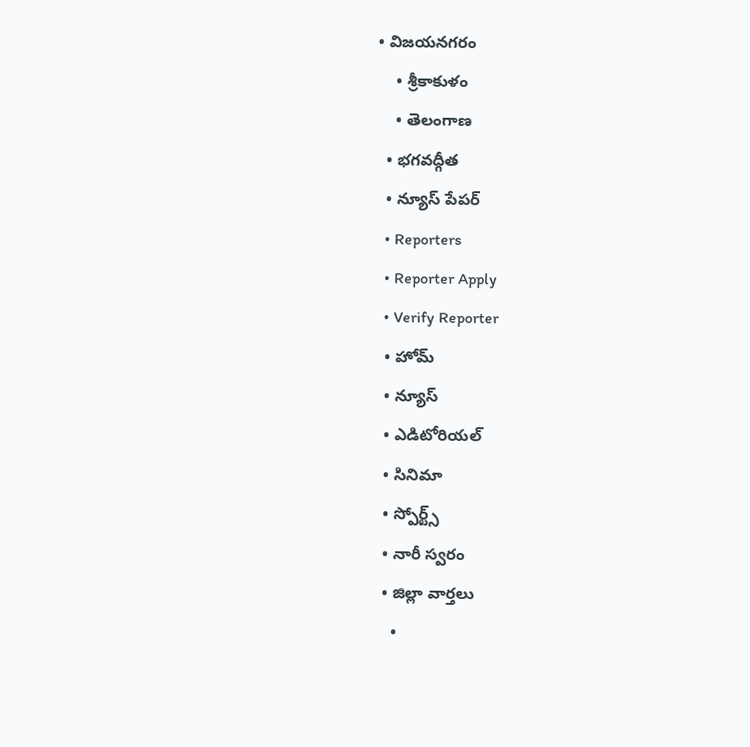• విజయనగరం
    • శ్రీకాకుళం
    • తెలంగాణ
  • భగవద్గీత
  • న్యూస్ పేపర్
  • Reporters
  • Reporter Apply
  • Verify Reporter
  • హోమ్
  • న్యూస్
  • ఎడిటోరియల్
  • సినిమా
  • స్పోర్ట్స్
  • నారీ స్వరం
  • జిల్లా వార్తలు
    •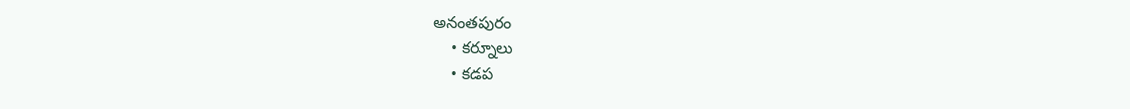అనంతపురం
    • కర్నూలు
    • కడప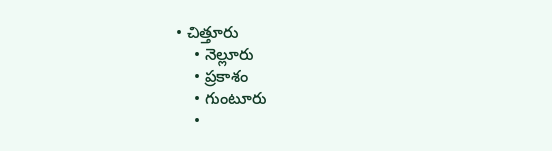• చిత్తూరు
    • నెల్లూరు
    • ప్రకాశం
    • గుంటూరు
    •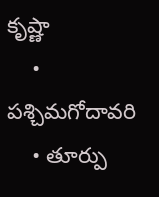కృష్ణా
    • పశ్చిమగోదావరి
    • తూర్పు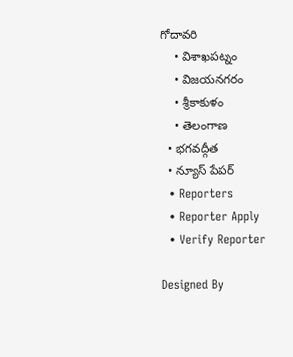గోదావరి
    • విశాఖపట్నం
    • విజయనగరం
    • శ్రీకాకుళం
    • తెలంగాణ
  • భగవద్గీత
  • న్యూస్ పేపర్
  • Reporters
  • Reporter Apply
  • Verify Reporter

Designed By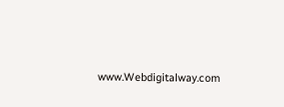www.Webdigitalway.com